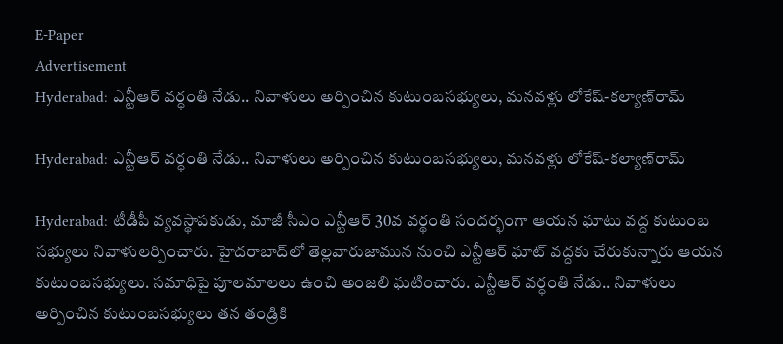E-Paper
Advertisement
Hyderabad: ఎన్టీఆర్ వర్ధంతి నేడు.. నివాళులు అర్పించిన కుటుంబసభ్యులు, మనవళ్లు లోకేష్-కల్యాణ్‌రామ్

Hyderabad: ఎన్టీఆర్ వర్ధంతి నేడు.. నివాళులు అర్పించిన కుటుంబసభ్యులు, మనవళ్లు లోకేష్-కల్యాణ్‌రామ్

Hyderabad: టీడీపీ వ్యవస్థాపకుడు, మాజీ సీఎం ఎన్టీఆర్‌ 30వ వర్థంతి సందర్భంగా ఆయన ఘాటు వద్ద కుటుంబ సభ్యులు నివాళులర్పించారు. హైదరాబాద్‌లో తెల్లవారుజామున నుంచి ఎన్టీఆర్‌ ఘాట్‌ వద్దకు చేరుకున్నారు ఆయన కుటుంబసభ్యులు. సమాధిపై పూలమాలలు ఉంచి అంజలి ఘటించారు. ఎన్టీఆర్ వర్ధంతి నేడు.. నివాళులు అర్పించిన కుటుంబసభ్యులు తన తండ్రికి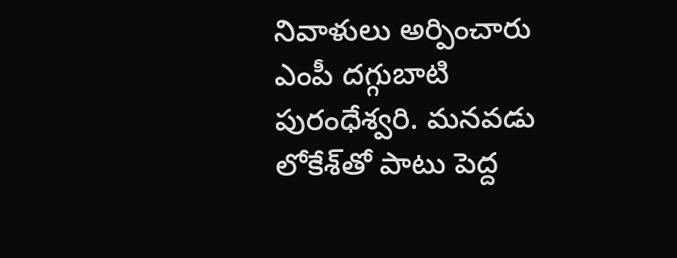నివాళులు అర్పించారు ఎంపీ దగ్గుబాటి పురంధేశ్వరి. మనవడు లోకేశ్‌తో పాటు పెద్ద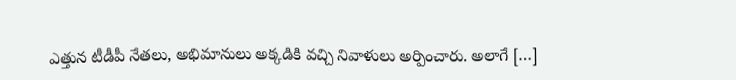ఎత్తున టీడీపీ నేతలు, అభిమానులు అక్కడికి వచ్చి నివాళులు అర్పించారు. అలాగే […]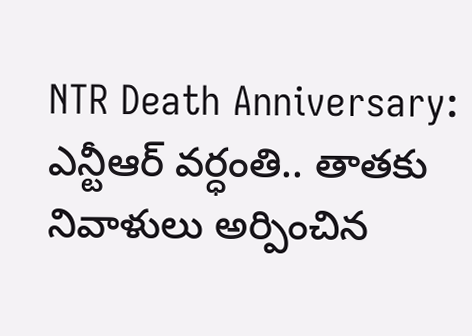NTR Death Anniversary: ఎన్టీఆర్ వర్ధంతి.. తాతకు నివాళులు అర్పించిన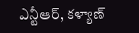ఎన్టీఆర్, కళ్యాణ్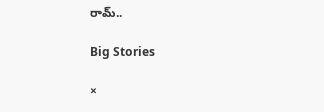రామ్..

Big Stories

×